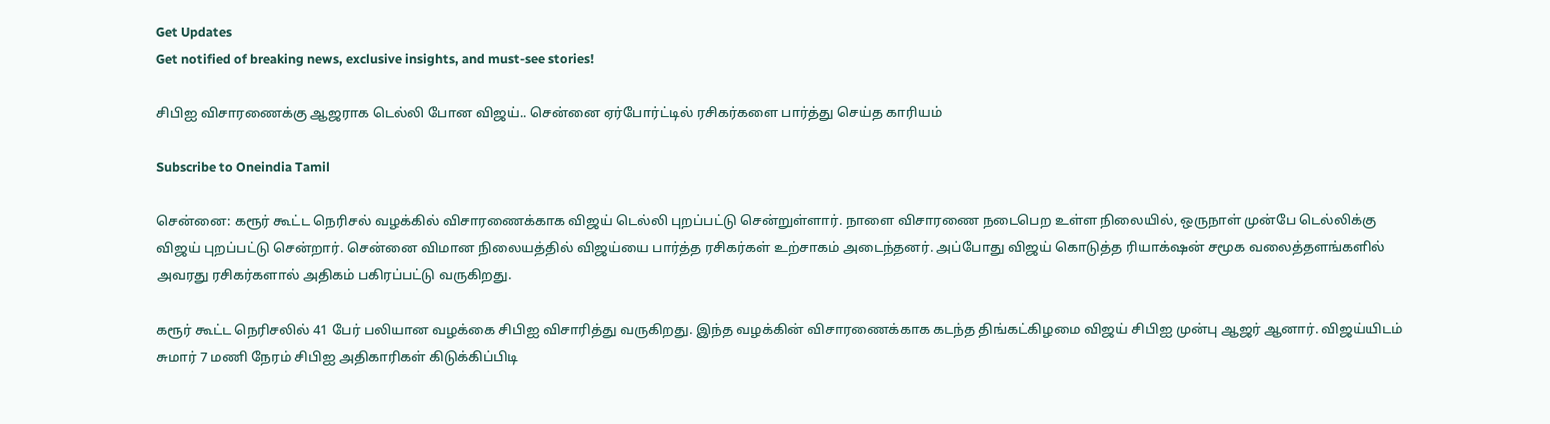Get Updates
Get notified of breaking news, exclusive insights, and must-see stories!

சிபிஐ விசாரணைக்கு ஆஜராக டெல்லி போன விஜய்.. சென்னை ஏர்போர்ட்டில் ரசிகர்களை பார்த்து செய்த காரியம்

Subscribe to Oneindia Tamil

சென்னை: கரூர் கூட்ட நெரிசல் வழக்கில் விசாரணைக்காக விஜய் டெல்லி புறப்பட்டு சென்றுள்ளார். நாளை விசாரணை நடைபெற உள்ள நிலையில், ஒருநாள் முன்பே டெல்லிக்கு விஜய் புறப்பட்டு சென்றார். சென்னை விமான நிலையத்தில் விஜய்யை பார்த்த ரசிகர்கள் உற்சாகம் அடைந்தனர். அப்போது விஜய் கொடுத்த ரியாக்‌ஷன் சமூக வலைத்தளங்களில் அவரது ரசிகர்களால் அதிகம் பகிரப்பட்டு வருகிறது.

கரூர் கூட்ட நெரிசலில் 41 பேர் பலியான வழக்கை சிபிஐ விசாரித்து வருகிறது. இந்த வழக்கின் விசாரணைக்காக கடந்த திங்கட்கிழமை விஜய் சிபிஐ முன்பு ஆஜர் ஆனார். விஜய்யிடம் சுமார் 7 மணி நேரம் சிபிஐ அதிகாரிகள் கிடுக்கிப்பிடி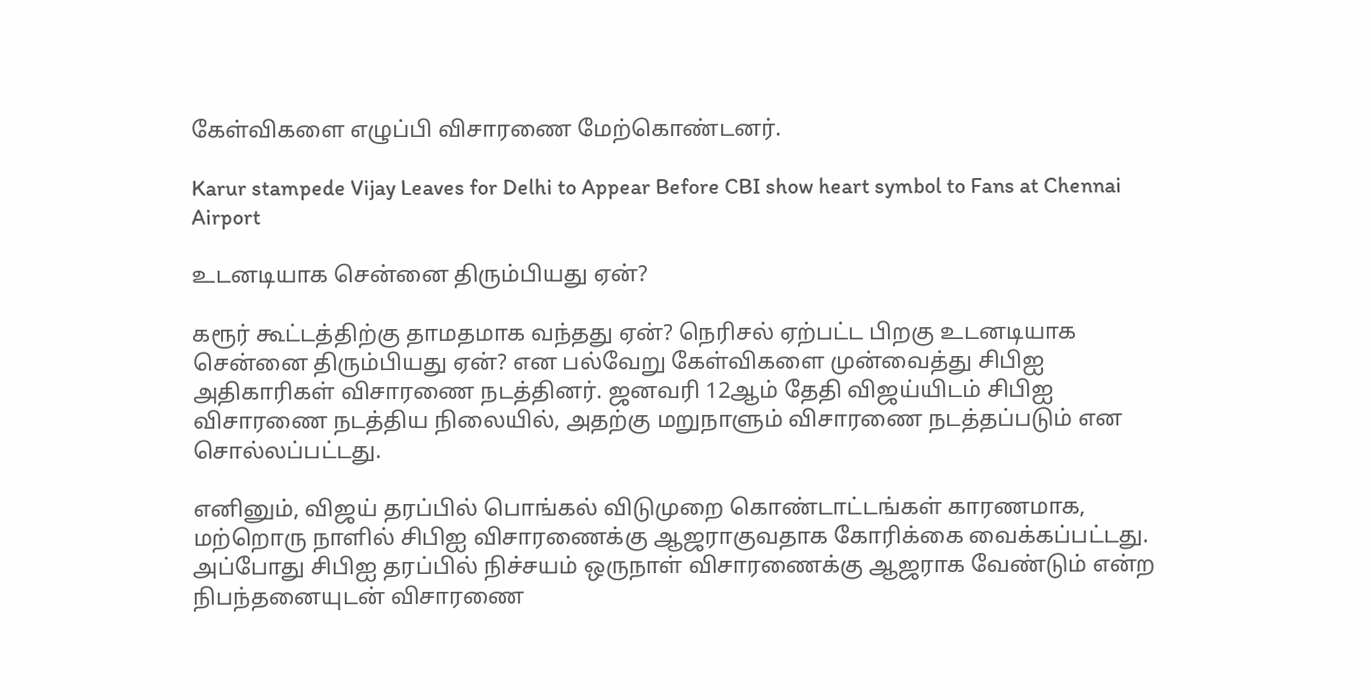கேள்விகளை எழுப்பி விசாரணை மேற்கொண்டனர்.

Karur stampede Vijay Leaves for Delhi to Appear Before CBI show heart symbol to Fans at Chennai Airport

உடனடியாக சென்னை திரும்பியது ஏன்?

கரூர் கூட்டத்திற்கு தாமதமாக வந்தது ஏன்? நெரிசல் ஏற்பட்ட பிறகு உடனடியாக சென்னை திரும்பியது ஏன்? என பல்வேறு கேள்விகளை முன்வைத்து சிபிஐ அதிகாரிகள் விசாரணை நடத்தினர். ஜனவரி 12ஆம் தேதி விஜய்யிடம் சிபிஐ விசாரணை நடத்திய நிலையில், அதற்கு மறுநாளும் விசாரணை நடத்தப்படும் என சொல்லப்பட்டது.

எனினும், விஜய் தரப்பில் பொங்கல் விடுமுறை கொண்டாட்டங்கள் காரணமாக, மற்றொரு நாளில் சிபிஐ விசாரணைக்கு ஆஜராகுவதாக கோரிக்கை வைக்கப்பட்டது. அப்போது சிபிஐ தரப்பில் நிச்சயம் ஒருநாள் விசாரணைக்கு ஆஜராக வேண்டும் என்ற நிபந்தனையுடன் விசாரணை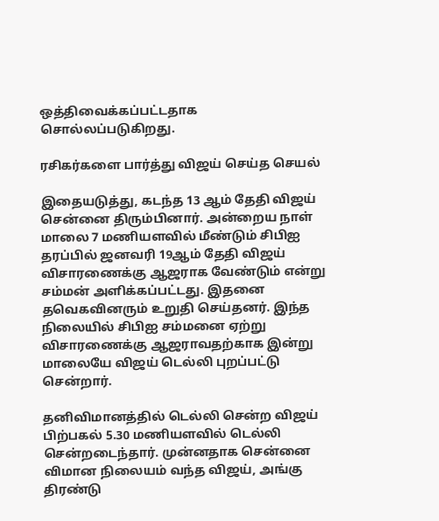ஒத்திவைக்கப்பட்டதாக சொல்லப்படுகிறது.

ரசிகர்களை பார்த்து விஜய் செய்த செயல்

இதையடுத்து, கடந்த 13 ஆம் தேதி விஜய் சென்னை திரும்பினார். அன்றைய நாள் மாலை 7 மணியளவில் மீண்டும் சிபிஐ தரப்பில் ஜனவரி 19ஆம் தேதி விஜய் விசாரணைக்கு ஆஜராக வேண்டும் என்று சம்மன் அளிக்கப்பட்டது. இதனை தவெகவினரும் உறுதி செய்தனர். இந்த நிலையில் சிபிஐ சம்மனை ஏற்று விசாரணைக்கு ஆஜராவதற்காக இன்று மாலையே விஜய் டெல்லி புறப்பட்டு சென்றார்.

தனிவிமானத்தில் டெல்லி சென்ற விஜய் பிற்பகல் 5.30 மணியளவில் டெல்லி சென்றடைந்தார். முன்னதாக சென்னை விமான நிலையம் வந்த விஜய், அங்கு திரண்டு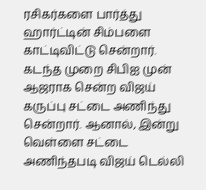ரசிகர்களை பார்த்து ஹார்ட்டின் சிம்பளை காட்டிவிட்டு சென்றார். கடந்த முறை சிபிஐ முன் ஆஜராக சென்ற விஜய் கருப்பு சட்டை அணிந்து சென்றார். ஆனால், இன்று வெள்ளை சட்டை அணிந்தபடி விஜய் டெல்லி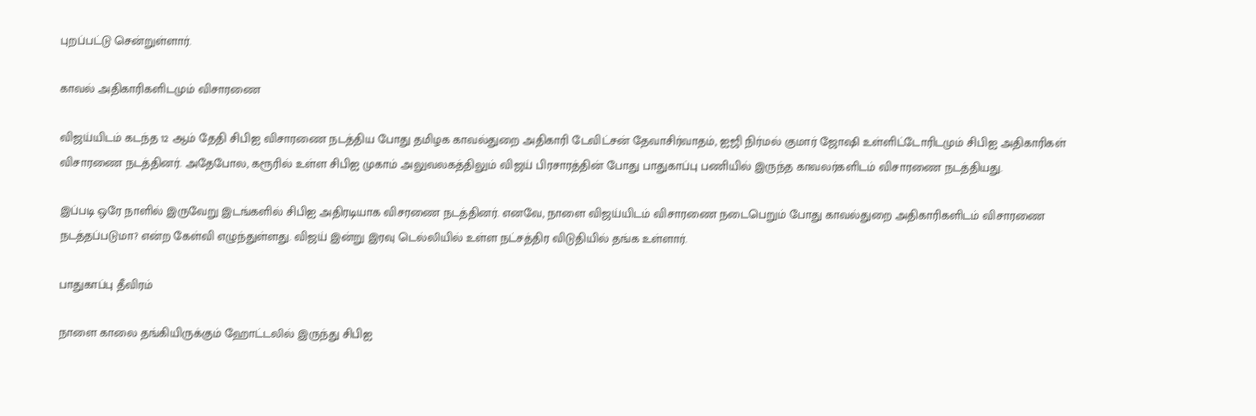புறப்பட்டு சென்றுள்ளார்.

காவல் அதிகாரிகளிடமும் விசாரணை

விஜய்யிடம் கடந்த 12 ஆம் தேதி சிபிஐ விசாரணை நடத்திய போது தமிழக காவல்துறை அதிகாரி டேவிட்சன் தேவாசிர்வாதம், ஐஜி நிர்மல் குமார் ஜோஷி உள்ளிட்டோரிடமும் சிபிஐ அதிகாரிகள் விசாரணை நடத்தினர். அதேபோல, கரூரில் உள்ள சிபிஐ முகாம் அலுவலகத்திலும் விஜய் பிரசாரத்தின் போது பாதுகாப்பு பணியில் இருந்த காவலர்களிடம் விசாரணை நடத்தியது.

இப்படி ஒரே நாளில் இருவேறு இடங்களில் சிபிஐ அதிரடியாக விசரணை நடத்தினர். எனவே, நாளை விஜய்யிடம் விசாரணை நடைபெறும் போது காவல்துறை அதிகாரிகளிடம் விசாரணை நடத்தப்படுமா? என்ற கேள்வி எழுந்துள்ளது. விஜய் இன்று இரவு டெல்லியில் உள்ள நட்சத்திர விடுதியில் தங்க உள்ளார்.

பாதுகாப்பு தீவிரம்

நாளை காலை தங்கியிருக்கும் ஹோட்டலில் இருந்து சிபிஐ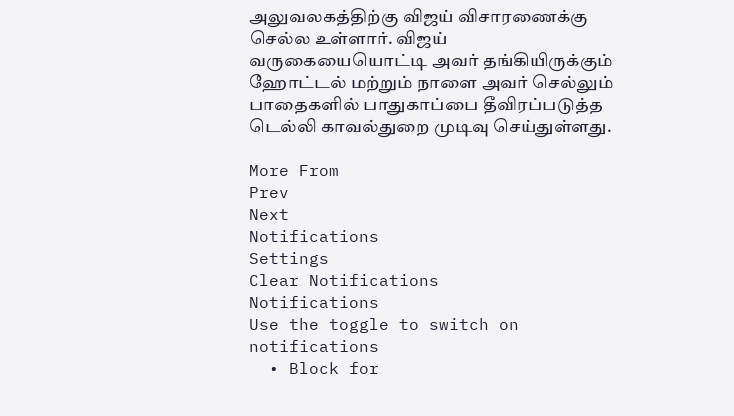அலுவலகத்திற்கு விஜய் விசாரணைக்கு செல்ல உள்ளார். விஜய் வருகையையொட்டி அவர் தங்கியிருக்கும் ஹோட்டல் மற்றும் நாளை அவர் செல்லும் பாதைகளில் பாதுகாப்பை தீவிரப்படுத்த டெல்லி காவல்துறை முடிவு செய்துள்ளது.

More From
Prev
Next
Notifications
Settings
Clear Notifications
Notifications
Use the toggle to switch on notifications
  • Block for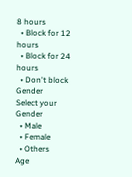8 hours
  • Block for 12 hours
  • Block for 24 hours
  • Don't block
Gender
Select your Gender
  • Male
  • Female
  • Others
Age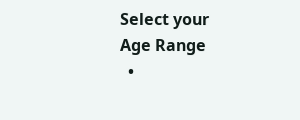Select your Age Range
  •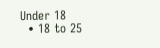Under 18
  • 18 to 25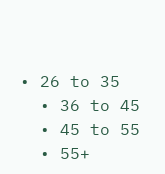• 26 to 35
  • 36 to 45
  • 45 to 55
  • 55+